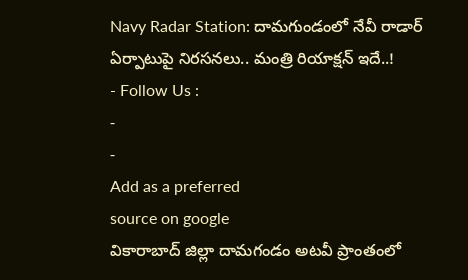Navy Radar Station: దామగుండంలో నేవీ రాడార్ ఏర్పాటుపై నిరసనలు.. మంత్రి రియాక్షన్ ఇదే..!
- Follow Us :
-
-
Add as a preferred
source on google
వికారాబాద్ జిల్లా దామగండం అటవీ ప్రాంతంలో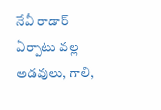నేవీ రాడార్ ఏర్పాటు వల్ల అడవులు, గాలి,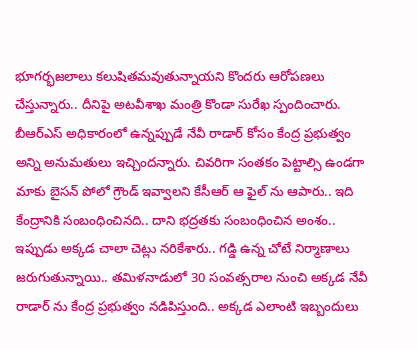భూగర్భజలాలు కలుషితమవుతున్నాయని కొందరు ఆరోపణలు చేస్తున్నారు.. దీనిపై అటవీశాఖ మంత్రి కొండా సురేఖ స్పందించారు. బీఆర్ఎస్ అధికారంలో ఉన్నప్పుడే నేవీ రాడార్ కోసం కేంద్ర ప్రభుత్వం అన్ని అనుమతులు ఇచ్చిందన్నారు. చివరిగా సంతకం పెట్టాల్సి ఉండగా మాకు బైసన్ పోలో గ్రౌండ్ ఇవ్వాలని కేసీఆర్ ఆ ఫైల్ ను ఆపారు.. ఇది కేంద్రానికి సంబంధించినది.. దాని భద్రతకు సంబంధించిన అంశం.. ఇప్పుడు అక్కడ చాలా చెట్లు నరికేశారు.. గడ్డి ఉన్న చోటే నిర్మాణాలు జరుగుతున్నాయి.. తమిళనాడులో 30 సంవత్సరాల నుంచి అక్కడ నేవీ రాడార్ ను కేంద్ర ప్రభుత్వం నడిపిస్తుంది.. అక్కడ ఎలాంటి ఇబ్బందులు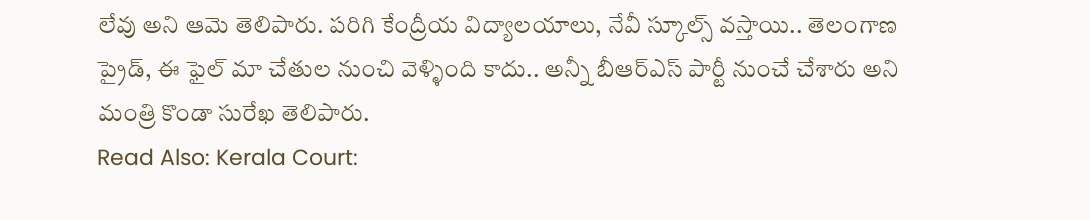లేవు అని ఆమె తెలిపారు. పరిగి కేంద్రీయ విద్యాలయాలు, నేవీ స్కూల్స్ వస్తాయి.. తెలంగాణ ప్రైడ్, ఈ ఫైల్ మా చేతుల నుంచి వెళ్ళింది కాదు.. అన్నీ బీఆర్ఎస్ పార్టీ నుంచే చేశారు అని మంత్రి కొండా సురేఖ తెలిపారు.
Read Also: Kerala Court: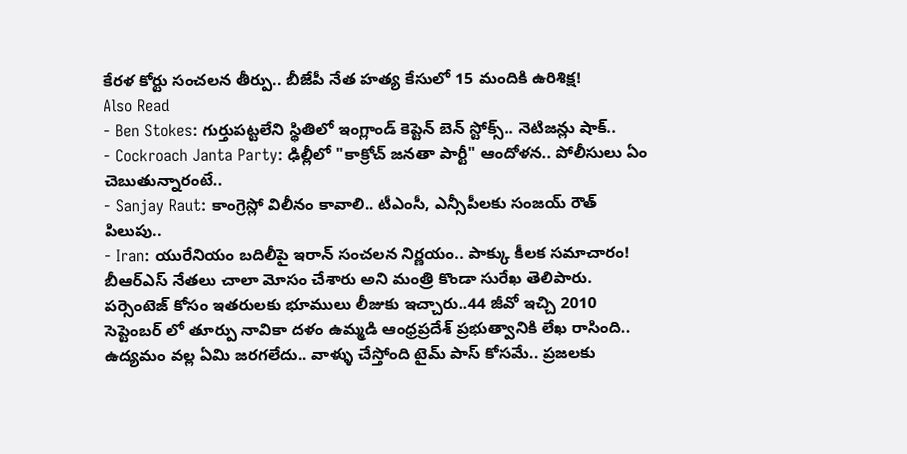కేరళ కోర్టు సంచలన తీర్పు.. బీజేపీ నేత హత్య కేసులో 15 మందికి ఉరిశిక్ష!
Also Read
- Ben Stokes: గుర్తుపట్టలేని స్థితిలో ఇంగ్లాండ్ కెప్టెన్ బెన్ స్టోక్స్.. నెటిజన్లు షాక్..
- Cockroach Janta Party: ఢిల్లీలో "కాక్రోచ్ జనతా పార్టీ" ఆందోళన.. పోలీసులు ఏం చెబుతున్నారంటే..
- Sanjay Raut: కాంగ్రెస్లో విలీనం కావాలి.. టీఎంసీ, ఎన్సీపీలకు సంజయ్ రౌత్ పిలుపు..
- Iran: యురేనియం బదిలీపై ఇరాన్ సంచలన నిర్ణయం.. పాక్కు కీలక సమాచారం!
బీఆర్ఎస్ నేతలు చాలా మోసం చేశారు అని మంత్రి కొండా సురేఖ తెలిపారు. పర్సెంటెజ్ కోసం ఇతరులకు భూములు లీజుకు ఇచ్చారు..44 జీవో ఇచ్చి 2010 సెప్టెంబర్ లో తూర్పు నావికా దళం ఉమ్మడి ఆంధ్రప్రదేశ్ ప్రభుత్వానికి లేఖ రాసింది.. ఉద్యమం వల్ల ఏమి జరగలేదు.. వాళ్ళు చేస్తోంది టైమ్ పాస్ కోసమే.. ప్రజలకు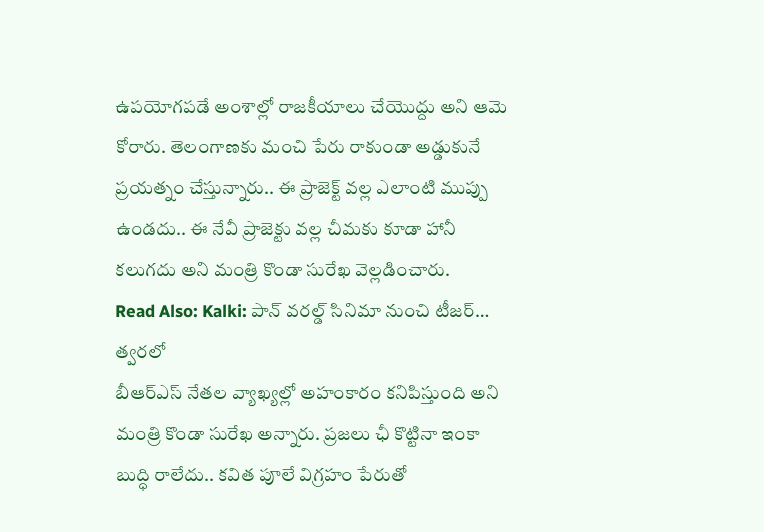ఉపయోగపడే అంశాల్లో రాజకీయాలు చేయొద్దు అని ఆమె కోరారు. తెలంగాణకు మంచి పేరు రాకుండా అడ్డుకునే ప్రయత్నం చేస్తున్నారు.. ఈ ప్రాజెక్ట్ వల్ల ఎలాంటి ముప్పు ఉండదు.. ఈ నేవీ ప్రాజెక్టు వల్ల చీమకు కూడా హానీ కలుగదు అని మంత్రి కొండా సురేఖ వెల్లడించారు.
Read Also: Kalki: పాన్ వరల్డ్ సినిమా నుంచి టీజర్… త్వరలో
బీఆర్ఎస్ నేతల వ్యాఖ్యల్లో అహంకారం కనిపిస్తుంది అని మంత్రి కొండా సురేఖ అన్నారు. ప్రజలు ఛీ కొట్టినా ఇంకా బుద్ధి రాలేదు.. కవిత పూలే విగ్రహం పేరుతో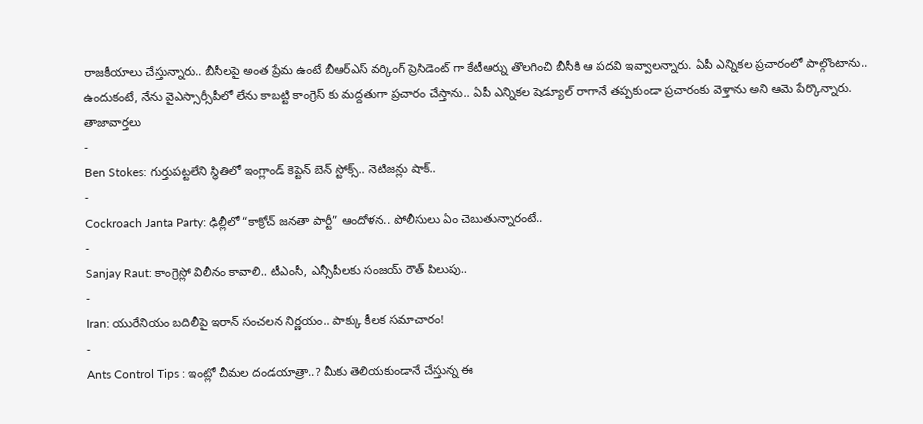రాజకీయాలు చేస్తున్నారు.. బీసీలపై అంత ప్రేమ ఉంటే బీఆర్ఎస్ వర్కింగ్ ప్రెసిడెంట్ గా కేటీఆర్ను తొలగించి బీసీకి ఆ పదవి ఇవ్వాలన్నారు. ఏపీ ఎన్నికల ప్రచారంలో పాల్గొంటాను.. ఉందుకంటే, నేను వైఎస్సార్సీపీలో లేను కాబట్టి కాంగ్రెస్ కు మద్దతుగా ప్రచారం చేస్తాను.. ఏపీ ఎన్నికల షెడ్యూల్ రాగానే తప్పకుండా ప్రచారంకు వెళ్తాను అని ఆమె పేర్కొన్నారు.
తాజావార్తలు
-
Ben Stokes: గుర్తుపట్టలేని స్థితిలో ఇంగ్లాండ్ కెప్టెన్ బెన్ స్టోక్స్.. నెటిజన్లు షాక్..
-
Cockroach Janta Party: ఢిల్లీలో “కాక్రోచ్ జనతా పార్టీ” ఆందోళన.. పోలీసులు ఏం చెబుతున్నారంటే..
-
Sanjay Raut: కాంగ్రెస్లో విలీనం కావాలి.. టీఎంసీ, ఎన్సీపీలకు సంజయ్ రౌత్ పిలుపు..
-
Iran: యురేనియం బదిలీపై ఇరాన్ సంచలన నిర్ణయం.. పాక్కు కీలక సమాచారం!
-
Ants Control Tips : ఇంట్లో చీమల దండయాత్రా..? మీకు తెలియకుండానే చేస్తున్న ఈ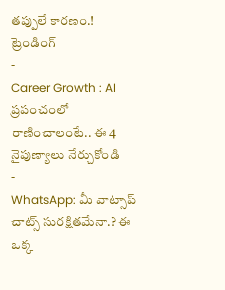తప్పులే కారణం.!
ట్రెండింగ్
-
Career Growth : AI ప్రపంచంలో రాణించాలంటే.. ఈ 4 నైపుణ్యాలు నేర్చుకోండి
-
WhatsApp: మీ వాట్సాప్ చాట్స్ సురక్షితమేనా.? ఈ ఒక్క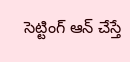సెట్టింగ్ ఆన్ చేస్తే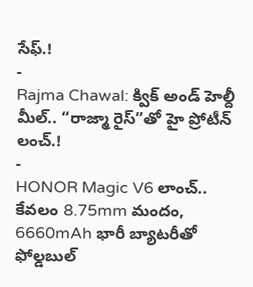సేఫ్.!
-
Rajma Chawal: క్విక్ అండ్ హెల్దీ మీల్.. “రాజ్మా రైస్”తో హై ప్రోటీన్ లంచ్.!
-
HONOR Magic V6 లాంచ్.. కేవలం 8.75mm మందం, 6660mAh భారీ బ్యాటరీతో ఫోల్డబుల్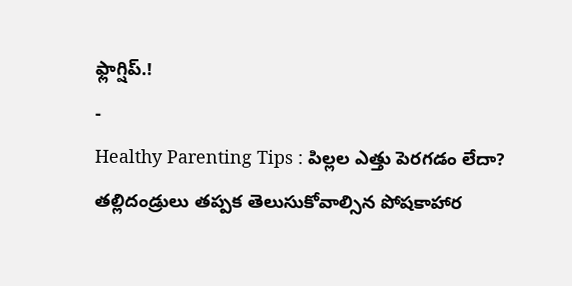ఫ్లాగ్షిప్.!
-
Healthy Parenting Tips : పిల్లల ఎత్తు పెరగడం లేదా? తల్లిదండ్రులు తప్పక తెలుసుకోవాల్సిన పోషకాహార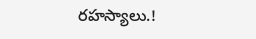రహస్యాలు.!